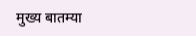मुख्य बातम्या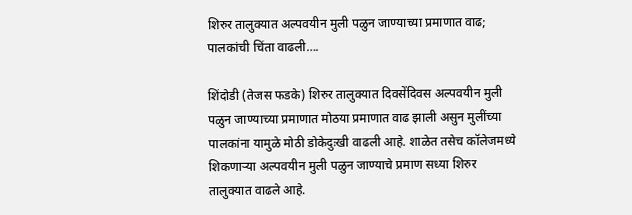शिरुर तालुक्यात अल्पवयीन मुली पळुन जाण्याच्या प्रमाणात वाढ; पालकांची चिंता वाढली….

शिंदोडी (तेजस फडके) शिरुर तालुक्यात दिवसेंदिवस अल्पवयीन मुली पळुन जाण्याच्या प्रमाणात मोठया प्रमाणात वाढ झाली असुन मुलींच्या पालकांना यामुळे मोठी डोकेदुःखी वाढली आहे. शाळेत तसेच कॉलेजमध्ये शिकणाऱ्या अल्पवयीन मुली पळुन जाण्याचे प्रमाण सध्या शिरुर तालुक्यात वाढले आहे.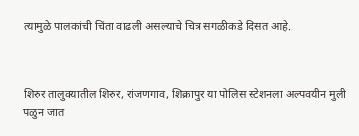त्यामुळे पालकांची चिंता वाढली असल्याचे चित्र सगळीकडे दिसत आहे.



शिरुर तालुक्यातील शिरुर, रांजणगाव, शिक्रापुर या पोलिस स्टेशनला अल्पवयीन मुली पळुन जात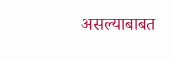असल्याबाबत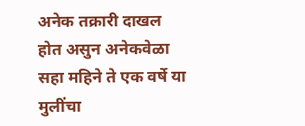अनेक तक्रारी दाखल होत असुन अनेकवेळा सहा महिने ते एक वर्षे या मुलींचा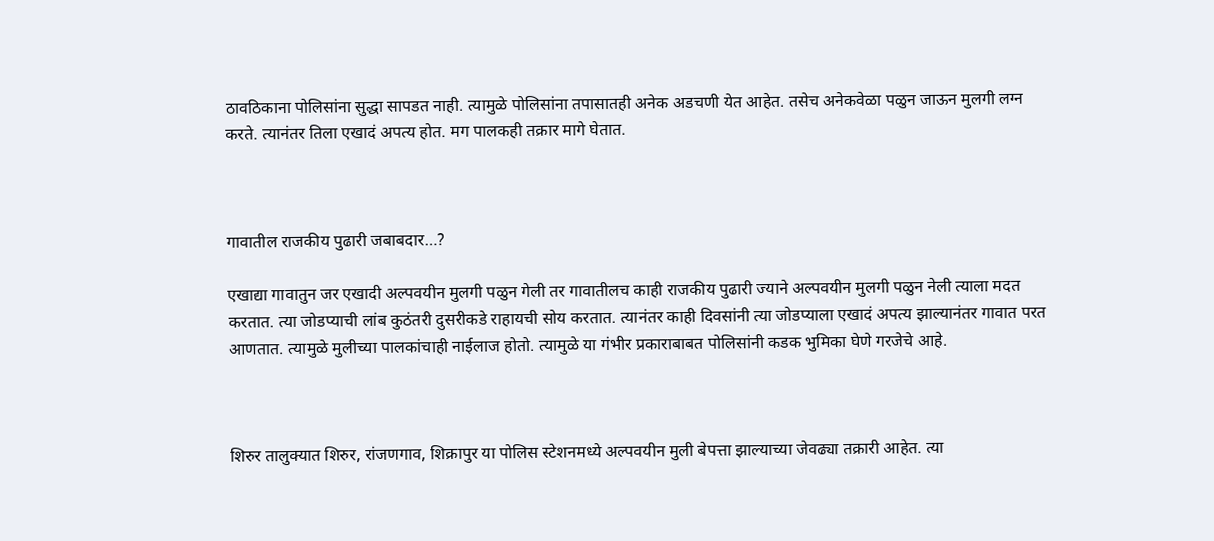ठावठिकाना पोलिसांना सुद्धा सापडत नाही. त्यामुळे पोलिसांना तपासातही अनेक अडचणी येत आहेत. तसेच अनेकवेळा पळुन जाऊन मुलगी लग्न करते. त्यानंतर तिला एखादं अपत्य होत. मग पालकही तक्रार मागे घेतात.



गावातील राजकीय पुढारी जबाबदार…?

एखाद्या गावातुन जर एखादी अल्पवयीन मुलगी पळुन गेली तर गावातीलच काही राजकीय पुढारी ज्याने अल्पवयीन मुलगी पळुन नेली त्याला मदत करतात. त्या जोडप्याची लांब कुठंतरी दुसरीकडे राहायची सोय करतात. त्यानंतर काही दिवसांनी त्या जोडप्याला एखादं अपत्य झाल्यानंतर गावात परत आणतात. त्यामुळे मुलीच्या पालकांचाही नाईलाज होतो. त्यामुळे या गंभीर प्रकाराबाबत पोलिसांनी कडक भुमिका घेणे गरजेचे आहे.



शिरुर तालुक्यात शिरुर, रांजणगाव, शिक्रापुर या पोलिस स्टेशनमध्ये अल्पवयीन मुली बेपत्ता झाल्याच्या जेवढ्या तक्रारी आहेत. त्या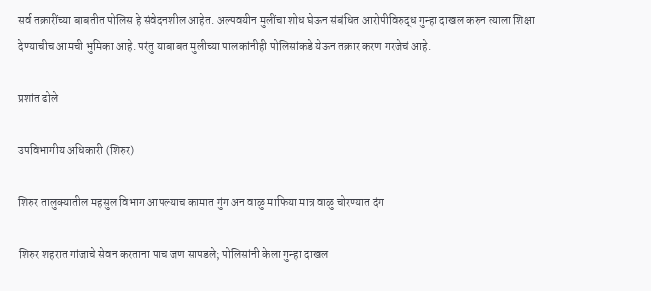सर्व तक्रारींच्या बाबतीत पोलिस हे संवेदनशील आहेत. अल्पवयीन मुलींचा शोध घेऊन संबंधित आरोपीविरुद्ध गुन्हा दाखल करुन त्याला शिक्षा देण्याचीच आमची भुमिका आहे. परंतु याबाबत मुलीच्या पालकांनीही पोलिसांकडे येऊन तक्रार करण गरजेचं आहे.

प्रशांत ढोले

उपविभागीय अधिकारी (शिरुर)

शिरुर तालुक्यातील महसुल विभाग आपल्याच कामात गुंग अन वाळु माफिया मात्र वाळु चोरण्यात दंग

शिरुर शहरात गांजाचे सेवन करताना पाच जण सापडले; पोलिसांनी केला गुन्हा दाखल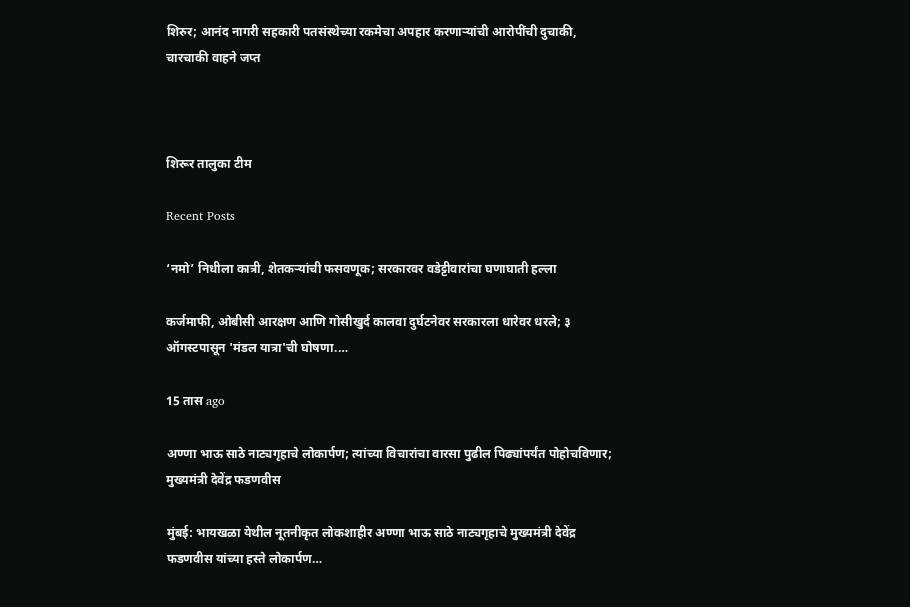शिरुर; आनंद नागरी सहकारी पतसंस्थेच्या रकमेचा अपहार करणाऱ्यांची आरोपींची दुचाकी, चारचाकी वाहने जप्त



शिरूर तालुका टीम

Recent Posts

‘नमो’ निधीला कात्री, शेतकऱ्यांची फसवणूक; सरकारवर वडेट्टीवारांचा घणाघाती हल्ला

कर्जमाफी, ओबीसी आरक्षण आणि गोसीखुर्द कालवा दुर्घटनेवर सरकारला धारेवर धरले; ३ ऑगस्टपासून 'मंडल यात्रा'ची घोषणा.…

15 तास ago

अण्णा भाऊ साठे नाट्यगृहाचे लोकार्पण; त्यांच्या विचारांचा वारसा पुढील पिढ्यांपर्यंत पोहोचविणार; मुख्यमंत्री देवेंद्र फडणवीस

मुंबई: भायखळा येथील नूतनीकृत लोकशाहीर अण्णा भाऊ साठे नाट्यगृहाचे मुख्यमंत्री देवेंद्र फडणवीस यांच्या हस्ते लोकार्पण…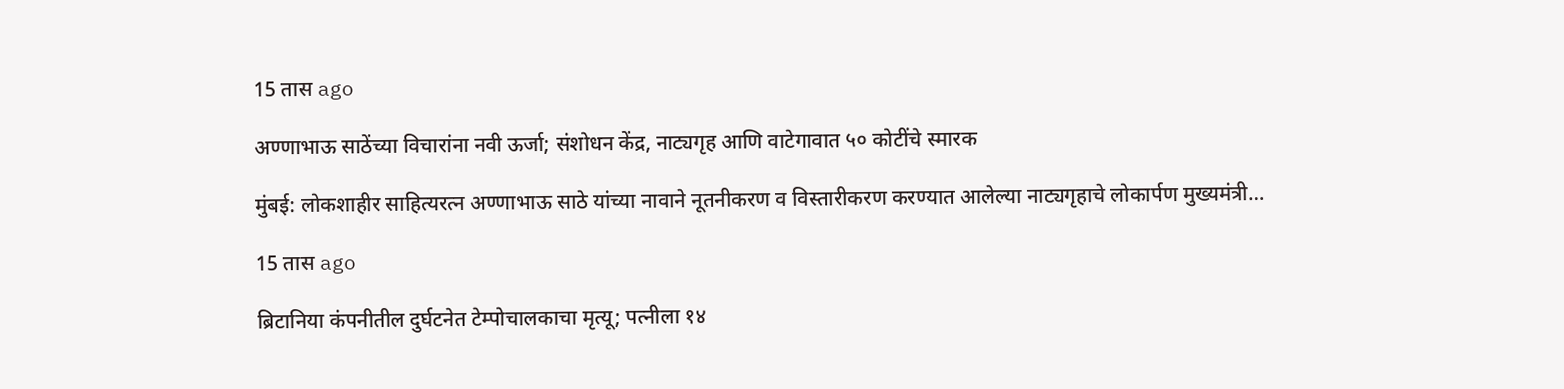15 तास ago

अण्णाभाऊ साठेंच्या विचारांना नवी ऊर्जा; संशोधन केंद्र, नाट्यगृह आणि वाटेगावात ५० कोटींचे स्मारक

मुंबई: लोकशाहीर साहित्यरत्न अण्णाभाऊ साठे यांच्या नावाने नूतनीकरण व विस्तारीकरण करण्यात आलेल्या नाट्यगृहाचे लोकार्पण मुख्यमंत्री…

15 तास ago

ब्रिटानिया कंपनीतील दुर्घटनेत टेम्पोचालकाचा मृत्यू; पत्नीला १४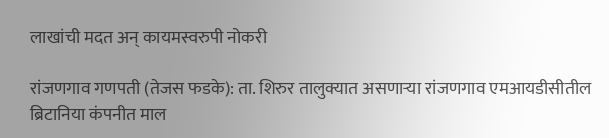लाखांची मदत अन् कायमस्वरुपी नोकरी

रांजणगाव गणपती (तेजस फडके): ता. शिरुर तालुक्यात असणाऱ्या रांजणगाव एमआयडीसीतील ब्रिटानिया कंपनीत माल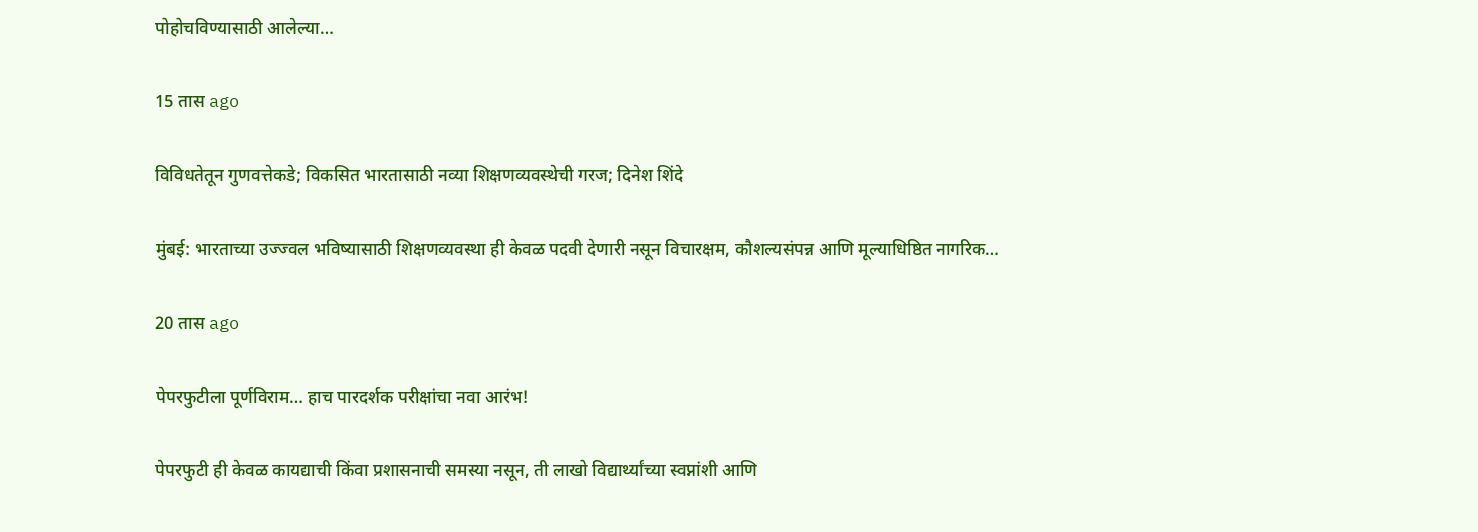पोहोचविण्यासाठी आलेल्या…

15 तास ago

विविधतेतून गुणवत्तेकडे; विकसित भारतासाठी नव्या शिक्षणव्यवस्थेची गरज; दिनेश शिंदे

मुंबई: भारताच्या उज्ज्वल भविष्यासाठी शिक्षणव्यवस्था ही केवळ पदवी देणारी नसून विचारक्षम, कौशल्यसंपन्न आणि मूल्याधिष्ठित नागरिक…

20 तास ago

पेपरफुटीला पूर्णविराम… हाच पारदर्शक परीक्षांचा नवा आरंभ!

पेपरफुटी ही केवळ कायद्याची किंवा प्रशासनाची समस्या नसून, ती लाखो विद्यार्थ्यांच्या स्वप्नांशी आणि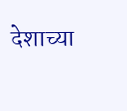देशाच्या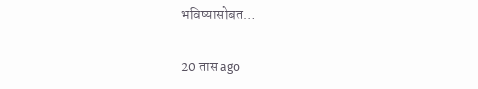भविष्यासोबत…

20 तास ago